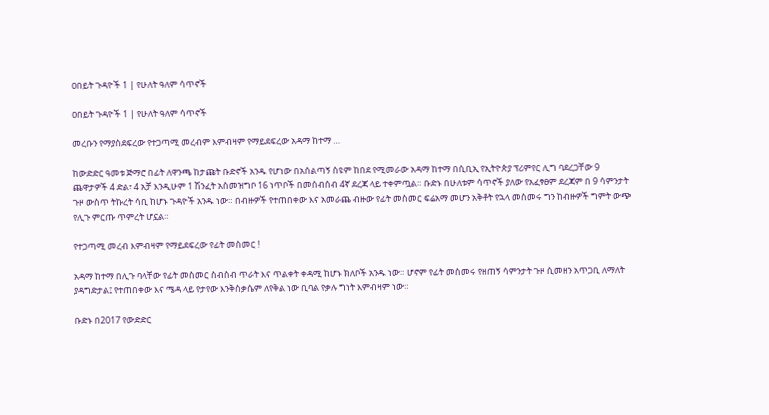ዐበይት ጉዳዮች 1 | የሁለት ዓለም ሳጥኖች

ዐበይት ጉዳዮች 1 | የሁለት ዓለም ሳጥኖች

መረቡን የማያስደፍረው የተጋጣሚ መረብም እምብዛም የማይደፍረው አዳማ ከተማ …

ከውድድር ዓመቱ ጅማሮ በፊት ለዋንጫ ከታጩት ቡድኖች አንዱ የሆነው በአሰልጣኝ ስዩም ከበደ የሚመራው አዳማ ከተማ በሲቢኢ የኢትዮጵያ ፕሪምየር ሊግ ባደረጋቸው 9 ጨዋታዎች 4 ድል፣ 4 አቻ እንዲሁም 1 ሽንፈት አስመዝግቦ 16 ነጥቦች በመሰብሰብ 4ኛ ደረጃ ላይ ተቀምጧል። ቡድኑ በሁለቱም ሳጥኖች ያለው የአፈፃፀም ደረጃም በ 9 ሳምንታት ጉዞ ውስጥ ትኩረት ሳቢ ከሆኑ ጉዳዮች አንዱ ነው። በብዙዎች የተጠበቀው እና አመራጨ ብዙው የፊት መስመር ፍሬአማ መሆን አቅቶት የኋላ መስመሩ ግን ከብዙዎች ግምት ውጭ የሊጉ ምርጡ ጥምረት ሆኗል።

የተጋጣሚ መረብ እምብዛም የማይደፍረው የፊት መስመር !

አዳማ ከተማ በሊጉ ባላቸው የፊት መስመር ስብስብ ጥራት እና ጥልቀት ቀዳሚ ከሆኑ ክለቦች አንዱ ነው። ሆኖም የፊት መስመሩ የዘጠኝ ሳምንታት ጉዞ ሲመዘን አጥጋቢ ለማለት ያዳግድታል፤ የተጠበቀው እና ሜዳ ላይ የታየው እንቅስቃሴም ለየቅል ነው ቢባል የቃሉ ግነት እምብዛም ነው።

ቡድኑ በ2017 የውድድር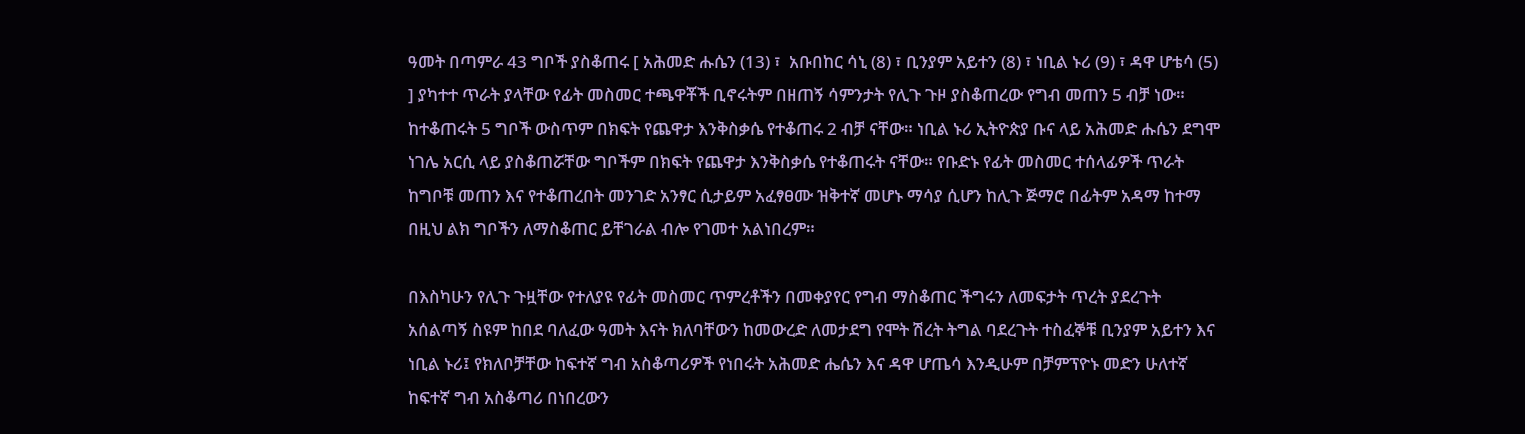ዓመት በጣምራ 43 ግቦች ያስቆጠሩ [ አሕመድ ሑሴን (13) ፣  አቡበከር ሳኒ (8) ፣ ቢንያም አይተን (8) ፣ ነቢል ኑሪ (9) ፣ ዳዋ ሆቴሳ (5) ] ያካተተ ጥራት ያላቸው የፊት መስመር ተጫዋቾች ቢኖሩትም በዘጠኝ ሳምንታት የሊጉ ጉዞ ያስቆጠረው የግብ መጠን 5 ብቻ ነው። ከተቆጠሩት 5 ግቦች ውስጥም በክፍት የጨዋታ እንቅስቃሴ የተቆጠሩ 2 ብቻ ናቸው። ነቢል ኑሪ ኢትዮጵያ ቡና ላይ አሕመድ ሑሴን ደግሞ ነገሌ አርሲ ላይ ያስቆጠሯቸው ግቦችም በክፍት የጨዋታ እንቅስቃሴ የተቆጠሩት ናቸው። የቡድኑ የፊት መስመር ተሰላፊዎች ጥራት ከግቦቹ መጠን እና የተቆጠረበት መንገድ አንፃር ሲታይም አፈፃፀሙ ዝቅተኛ መሆኑ ማሳያ ሲሆን ከሊጉ ጅማሮ በፊትም አዳማ ከተማ በዚህ ልክ ግቦችን ለማስቆጠር ይቸገራል ብሎ የገመተ አልነበረም።

በእስካሁን የሊጉ ጉዟቸው የተለያዩ የፊት መስመር ጥምረቶችን በመቀያየር የግብ ማስቆጠር ችግሩን ለመፍታት ጥረት ያደረጉት አሰልጣኝ ስዩም ከበደ ባለፈው ዓመት እናት ክለባቸውን ከመውረድ ለመታደግ የሞት ሽረት ትግል ባደረጉት ተስፈኞቹ ቢንያም አይተን እና ነቢል ኑሪ፤ የክለቦቻቸው ከፍተኛ ግብ አስቆጣሪዎች የነበሩት አሕመድ ሔሴን እና ዳዋ ሆጤሳ እንዲሁም በቻምፕዮኑ መድን ሁለተኛ ከፍተኛ ግብ አስቆጣሪ በነበረውን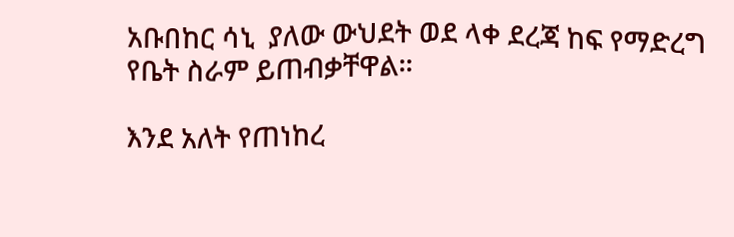አቡበከር ሳኒ  ያለው ውህደት ወደ ላቀ ደረጃ ከፍ የማድረግ የቤት ስራም ይጠብቃቸዋል።

እንደ አለት የጠነከረ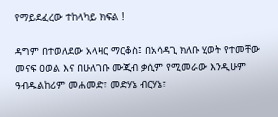የማይደፈረው ተከላካይ ክፍል !

ዳግም በተወለደው አላዛር ማርቆስ፤ በአሳዳጊ ክለቡ ሂወት የተመቸው መናፍ ዐወል እና በሁለገቡ ሙጂብ ቃሲም የሚመራው እንዲሁም ዓብዱልከሪም መሐመድ፣ መድሃኔ ብርሃኔ፣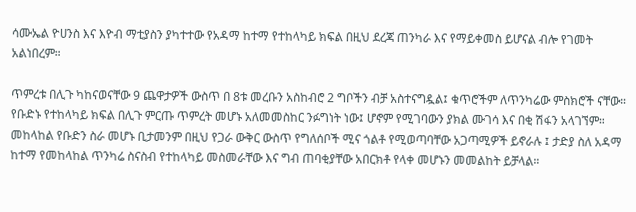ሳሙኤል ዮሀንስ እና እዮብ ማቲያስን ያካተተው የአዳማ ከተማ የተከላካይ ክፍል በዚህ ደረጃ ጠንካራ እና የማይቀመስ ይሆናል ብሎ የገመት አልነበረም።

ጥምረቱ በሊጉ ካከናወናቸው 9 ጨዋታዎች ውስጥ በ 8ቱ መረቡን አስከብሮ 2 ግቦችን ብቻ አስተናግዷል፤ ቁጥሮችም ለጥንካሬው ምስክሮች ናቸው። የቡድኑ የተከላካይ ክፍል በሊጉ ምርጡ ጥምረት መሆኑ አለመመስከር ንፉግነት ነው፤ ሆኖም የሚገባውን ያክል ሙገሳ እና በቂ ሽፋን አላገኘም። መከላከል የቡድን ስራ መሆኑ ቢታመንም በዚህ የጋራ ውቅር ውስጥ የግለሰቦች ሚና ጎልቶ የሚወጣባቸው አጋጣሚዎች ይኖራሉ ፤ ታድያ ስለ አዳማ ከተማ የመከላከል ጥንካሬ ስናስብ የተከላካይ መስመራቸው እና ግብ ጠባቂያቸው አበርክቶ የላቀ መሆኑን መመልከት ይቻላል።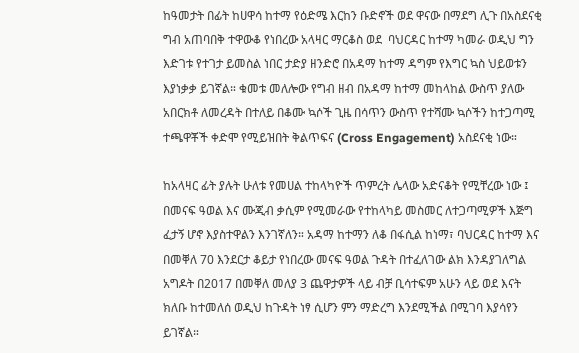ከዓመታት በፊት ከሀዋሳ ከተማ የዕድሜ እርከን ቡድኖች ወደ ዋናው በማደግ ሊጉ በአስደናቂ ግብ አጠባበቅ ተዋውቆ የነበረው አላዛር ማርቆስ ወደ  ባህርዳር ከተማ ካመራ ወዲህ ግን እድገቱ የተገታ ይመስል ነበር ታድያ ዘንድሮ በአዳማ ከተማ ዳግም የእግር ኳስ ህይወቱን እያነቃቃ ይገኛል። ቁመቱ መለሎው የግብ ዘብ በአዳማ ከተማ መከላከል ውስጥ ያለው አበርክቶ ለመረዳት በተለይ በቆሙ ኳሶች ጊዜ በሳጥን ውስጥ የተሻሙ ኳሶችን ከተጋጣሚ ተጫዋቾች ቀድሞ የሚይዝበት ቅልጥፍና (Cross Engagement) አስደናቂ ነው።

ከአላዛር ፊት ያሉት ሁለቱ የመሀል ተከላካዮች ጥምረት ሌላው አድናቆት የሚቸረው ነው ፤ በመናፍ ዓወል እና ሙጂብ ቃሲም የሚመራው የተከላካይ መስመር ለተጋጣሚዎች እጅግ ፈታኝ ሆኖ እያስተዋልን እንገኛለን። አዳማ ከተማን ለቆ በፋሲል ከነማ፣ ባህርዳር ከተማ እና በመቐለ 70 እንደርታ ቆይታ የነበረው መናፍ ዓወል ጉዳት በተፈለገው ልክ እንዳያገለግል አግዶት በ2017 በመቐለ መለያ 3 ጨዋታዎች ላይ ብቻ ቢሳተፍም አሁን ላይ ወደ እናት ክለቡ ከተመለሰ ወዲህ ከጉዳት ነፃ ሲሆን ምን ማድረግ እንደሚችል በሚገባ እያሳየን ይገኛል።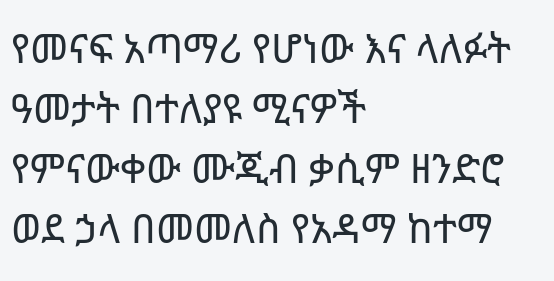የመናፍ አጣማሪ የሆነው እና ላለፉት ዓመታት በተለያዩ ሚናዎች የምናውቀው ሙጂብ ቃሲም ዘንድሮ ወደ ኃላ በመመለስ የአዳማ ከተማ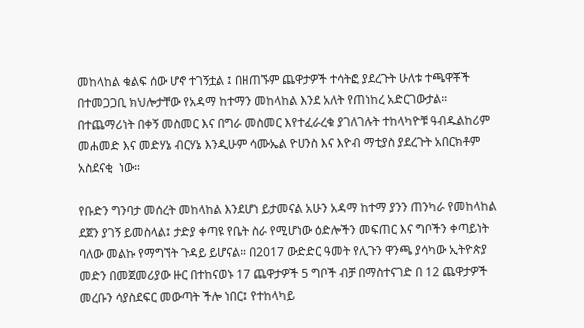መከላከል ቁልፍ ሰው ሆኖ ተገኝቷል ፤ በዘጠኙም ጨዋታዎች ተሳትፎ ያደረጉት ሁለቱ ተጫዋቾች በተመጋጋቢ ክህሎታቸው የአዳማ ከተማን መከላከል እንደ አለት የጠነከረ አድርገውታል። በተጨማሪነት በቀኝ መስመር እና በግራ መስመር እየተፈራረቁ ያገለገሉት ተከላካዮቹ ዓብዱልከሪም መሐመድ እና መድሃኔ ብርሃኔ እንዲሁም ሳሙኤል ዮሀንስ እና እዮብ ማቲያስ ያደረጉት አበርክቶም አስደናቂ  ነው።

የቡድን ግንባታ መሰረት መከላከል እንደሆነ ይታመናል አሁን አዳማ ከተማ ያንን ጠንካራ የመከላከል ደጀን ያገኝ ይመስላል፤ ታድያ ቀጣዩ የቤት ስራ የሚሆነው ዕድሎችን መፍጠር እና ግቦችን ቀጣይነት ባለው መልኩ የማግኘት ጉዳይ ይሆናል። በ2017 ውድድር ዓመት የሊጉን ዋንጫ ያሳካው ኢትዮጵያ መድን በመጀመሪያው ዙር በተከናወኑ 17 ጨዋታዎች 5 ግቦች ብቻ በማስተናገድ በ 12 ጨዋታዎች መረቡን ሳያስደፍር መውጣት ችሎ ነበር፤ የተከላካይ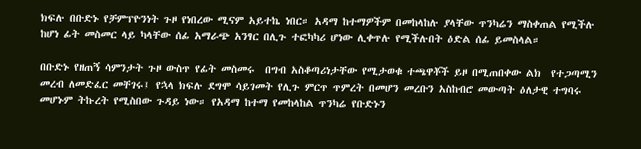ክፍሉ በቡድኑ የቻምፕዮንነት ጉዞ የነበረው ሚናም አይተኬ ነበር። አዳማ ከተማዎችም በመከላከሉ ያላቸው ጥንካሬን ማስቀጠል የሚችሉ ከሆነ ፊት መስመር ላይ ካላቸው ሰፊ አማራጭ አንፃር በሊጉ ተፎካካሪ ሆነው ሊቀጥሉ የሚችሉበት ዕድል ሰፊ ይመስላል።

በቡድኑ የዘጠኝ ሳምንታት ጉዞ ውስጥ የፊት መስመሩ  በግብ አስቆጣሪነታቸው የሚታወቁ ተጫዋቾች ይዞ በሚጠበቀው ልክ  የተጋጣሚን መረብ ለመድፈር መቸገሩ፤ የኋላ ክፍሉ ደግሞ ሳይገመት የሊጉ ምርጥ ጥምረት በመሆን መረቡን አስከብሮ መውጣት ዕለታዊ ተግባሩ መሆኑም ትኩረት የሚስበው ጉዳይ ነው። የአዳማ ከተማ የመከላከል ጥንካሬ የቡድኑን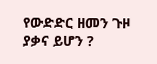የውድድር ዘመን ጉዞ ያቃና ይሆን ?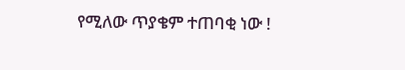የሚለው ጥያቄም ተጠባቂ ነው !